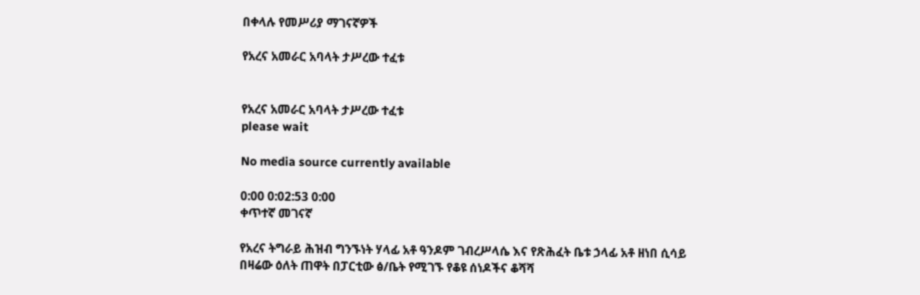በቀላሉ የመሥሪያ ማገናኛዎች

የአረና አመራር አባላት ታሥረው ተፈቱ


የአረና አመራር አባላት ታሥረው ተፈቱ
please wait

No media source currently available

0:00 0:02:53 0:00
ቀጥተኛ መገናኛ

የአረና ትግራይ ሕዝብ ግንኙነት ሃላፊ አቶ ዓንዶም ገብረሥላሴ እና የጽሕፈት ቤቱ ኃላፊ አቶ ዘነበ ሲሳይ በዛሬው ዕለት ጠዋት በፓርቲው ፅ/ቤት የሚገኙ የቆዩ ሰነዶችና ቆሻሻ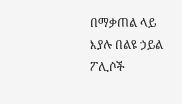በማቃጠል ላይ እያሉ በልዩ ኃይል ፖሊሶች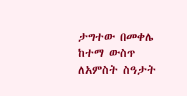ታግተው በመቀሌ ከተማ ውስጥ ለአምስት ስዓታት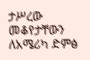ታሥረው መቆየታቸውን ለአሜሪካ ድምፅ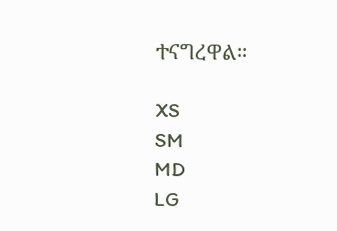ተናግረዋል።

XS
SM
MD
LG